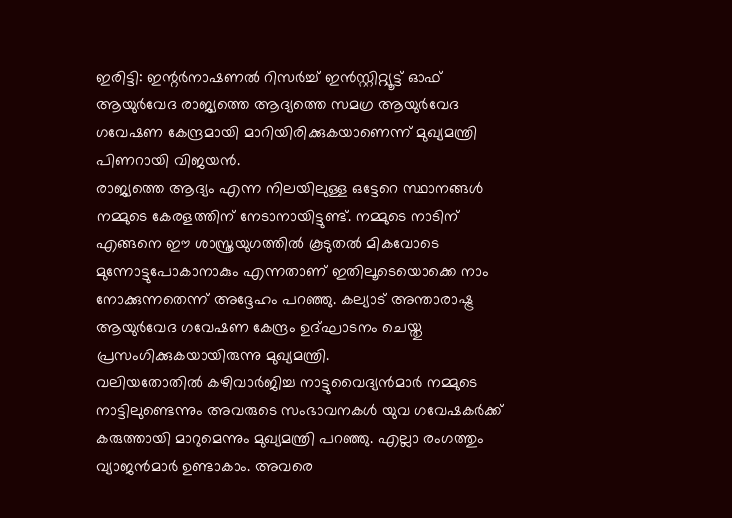ഇരിട്ടി: ഇന്റർനാഷണൽ റിസർച്ച് ഇൻസ്റ്റിറ്റ്യൂട്ട് ഓഫ് ആയുർവേദ രാജ്യത്തെ ആദ്യത്തെ സമഗ്ര ആയുർവേദ ഗവേഷണ കേന്ദ്രമായി മാറിയിരിക്കുകയാണെന്ന് മുഖ്യമന്ത്രി പിണറായി വിജയൻ.
രാജ്യത്തെ ആദ്യം എന്ന നിലയിലുള്ള ഒട്ടേറെ സ്ഥാനങ്ങൾ നമ്മുടെ കേരളത്തിന് നേടാനായിട്ടുണ്ട്. നമ്മുടെ നാടിന് എങ്ങനെ ഈ ശാസ്ത്രയുഗത്തിൽ കൂടുതൽ മികവോടെ മുന്നോട്ടുപോകാനാകും എന്നതാണ് ഇതിലൂടെയൊക്കെ നാം നോക്കുന്നതെന്ന് അദ്ദേഹം പറഞ്ഞു. കല്യാട് അന്താരാഷ്ട്ര ആയുർവേദ ഗവേഷണ കേന്ദ്രം ഉദ്ഘാടനം ചെയ്തു പ്രസംഗിക്കുകയായിരുന്നു മുഖ്യമന്ത്രി.
വലിയതോതിൽ കഴിവാർജിച്ച നാട്ടുവൈദ്യൻമാർ നമ്മുടെ നാട്ടിലുണ്ടെന്നും അവരുടെ സംഭാവനകൾ യുവ ഗവേഷകർക്ക് കരുത്തായി മാറുമെന്നും മുഖ്യമന്ത്രി പറഞ്ഞു. എല്ലാ രംഗത്തും വ്യാജൻമാർ ഉണ്ടാകാം. അവരെ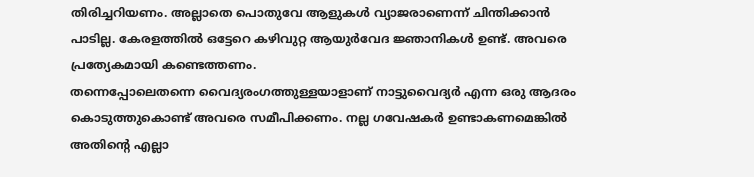തിരിച്ചറിയണം. അല്ലാതെ പൊതുവേ ആളുകൾ വ്യാജരാണെന്ന് ചിന്തിക്കാൻ പാടില്ല. കേരളത്തിൽ ഒട്ടേറെ കഴിവുറ്റ ആയുർവേദ ജ്ഞാനികൾ ഉണ്ട്. അവരെ പ്രത്യേകമായി കണ്ടെത്തണം.
തന്നെപ്പോലെതന്നെ വൈദ്യരംഗത്തുള്ളയാളാണ് നാട്ടുവൈദ്യർ എന്ന ഒരു ആദരം കൊടുത്തുകൊണ്ട് അവരെ സമീപിക്കണം. നല്ല ഗവേഷകർ ഉണ്ടാകണമെങ്കിൽ അതിന്റെ എല്ലാ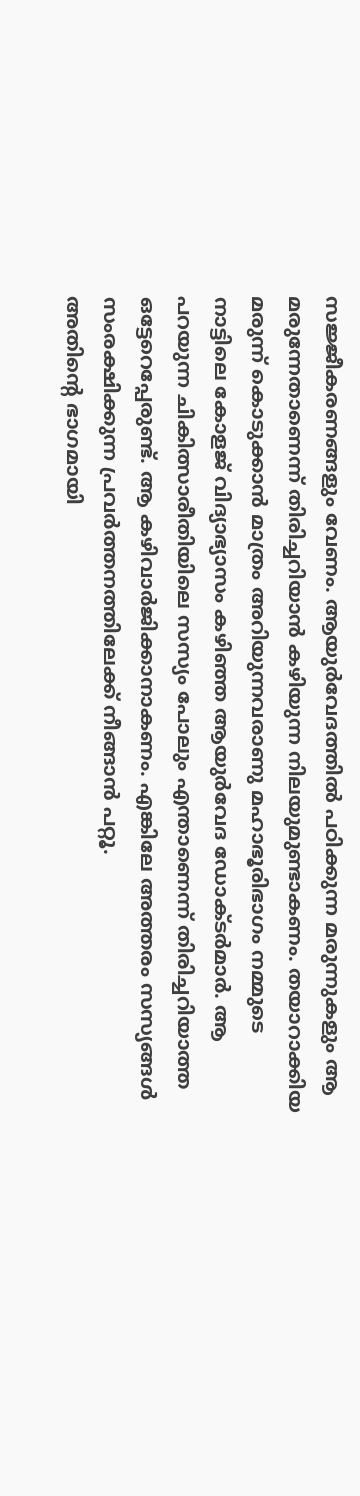സജ്ജീകരണങ്ങളും വേണം. ആയുർവേദത്തിൽ പഠിക്കുന്ന മരുന്നുകളും ആ മരുന്നേതാണെന്ന് തിരിച്ചറിയാൻ കഴിയുന്ന നിലയുമുണ്ടാകണം. തയാറാക്കിയ മരുന്ന് കൊടുക്കാൻ മാത്രം അറിയുന്നവരാണു മഹാഭൂരിഭാഗം നമ്മുടെ നാട്ടിലെ കോളജ് വിദ്യാഭ്യാസം കഴിഞ്ഞ ആയുർവേദ ഡോക്ടർമാർ. ആ പറയുന്ന ചികിത്സാരീതിയിലെ സസ്യം പോലും എന്താണെന്ന് തിരിച്ചറിയാത്ത ഒട്ടേറെപ്പേരുണ്ട്. ആ കഴിവാർജിക്കാനാകണം. എങ്കിലേ അത്തരം സസ്യങ്ങൾ സംരക്ഷിക്കുന്ന പ്രവർത്തനത്തിലേക്ക് നീങ്ങാൻ പറ്റൂ.
അതിന്റെ ഭാഗമായി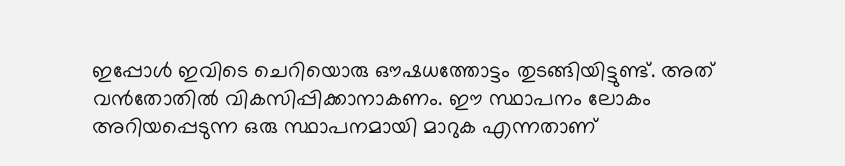ഇപ്പോൾ ഇവിടെ ചെറിയൊരു ഔഷധത്തോട്ടം തുടങ്ങിയിട്ടുണ്ട്. അത് വൻതോതിൽ വികസിപ്പിക്കാനാകണം. ഈ സ്ഥാപനം ലോകം അറിയപ്പെടുന്ന ഒരു സ്ഥാപനമായി മാറുക എന്നതാണ്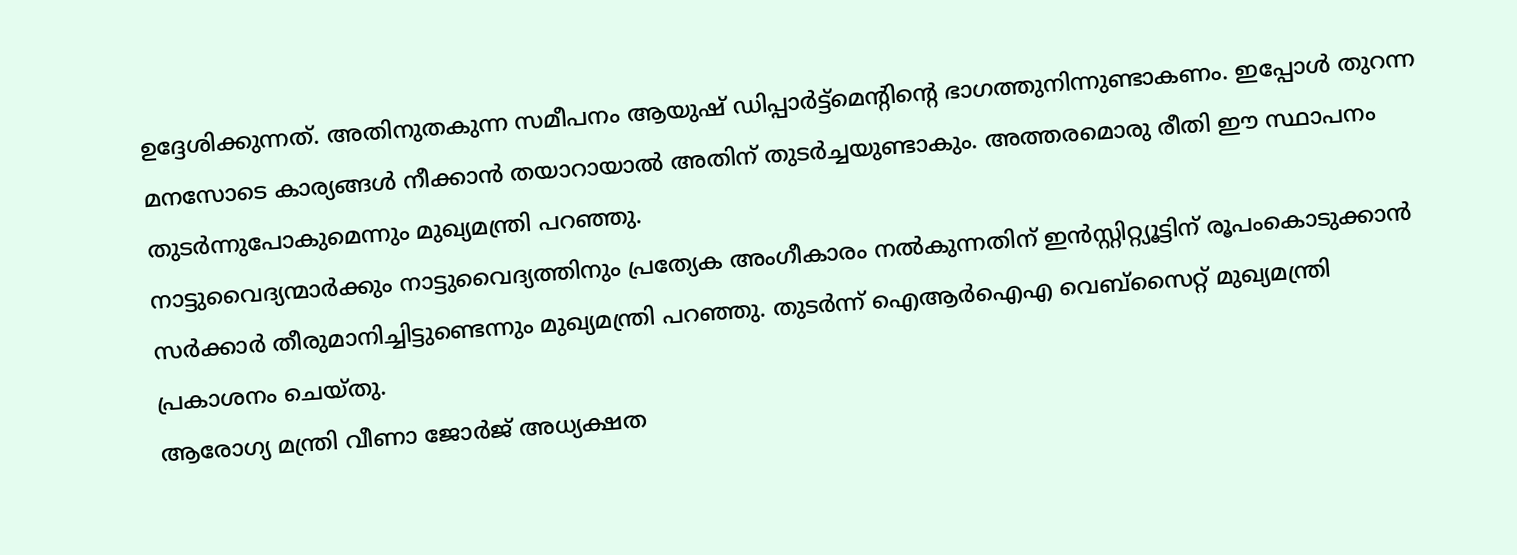ഉദ്ദേശിക്കുന്നത്. അതിനുതകുന്ന സമീപനം ആയുഷ് ഡിപ്പാർട്ട്മെന്റിന്റെ ഭാഗത്തുനിന്നുണ്ടാകണം. ഇപ്പോൾ തുറന്ന മനസോടെ കാര്യങ്ങൾ നീക്കാൻ തയാറായാൽ അതിന് തുടർച്ചയുണ്ടാകും. അത്തരമൊരു രീതി ഈ സ്ഥാപനം തുടർന്നുപോകുമെന്നും മുഖ്യമന്ത്രി പറഞ്ഞു.
നാട്ടുവൈദ്യന്മാർക്കും നാട്ടുവൈദ്യത്തിനും പ്രത്യേക അംഗീകാരം നൽകുന്നതിന് ഇൻസ്റ്റിറ്റ്യൂട്ടിന് രൂപംകൊടുക്കാൻ സർക്കാർ തീരുമാനിച്ചിട്ടുണ്ടെന്നും മുഖ്യമന്ത്രി പറഞ്ഞു. തുടർന്ന് ഐആർഐഎ വെബ്സൈറ്റ് മുഖ്യമന്ത്രി പ്രകാശനം ചെയ്തു.
ആരോഗ്യ മന്ത്രി വീണാ ജോർജ് അധ്യക്ഷത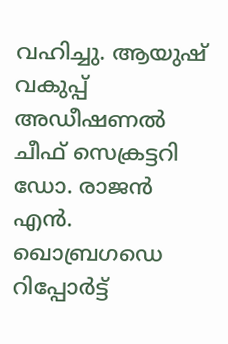വഹിച്ചു. ആയുഷ് വകുപ്പ് അഡീഷണൽ ചീഫ് സെക്രട്ടറി ഡോ. രാജൻ എൻ. ഖൊബ്രഗഡെ റിപ്പോർട്ട്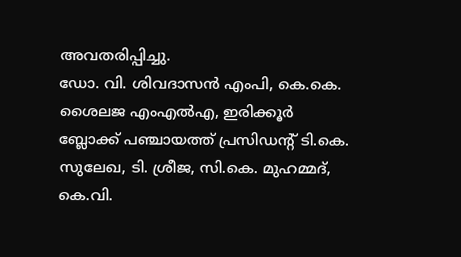അവതരിപ്പിച്ചു.
ഡോ. വി. ശിവദാസൻ എംപി, കെ.കെ. ശൈലജ എംഎൽഎ, ഇരിക്കൂർ ബ്ലോക്ക് പഞ്ചായത്ത് പ്രസിഡന്റ് ടി.കെ. സുലേഖ, ടി. ശ്രീജ, സി.കെ. മുഹമ്മദ്, കെ.വി.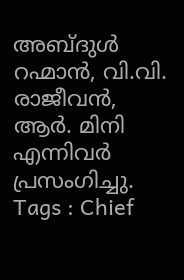അബ്ദുൾ റഹ്മാൻ, വി.വി. രാജീവൻ, ആർ. മിനി എന്നിവർ പ്രസംഗിച്ചു.
Tags : Chief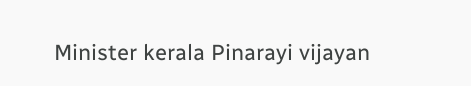Minister kerala Pinarayi vijayan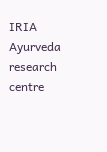IRIA Ayurveda research centre